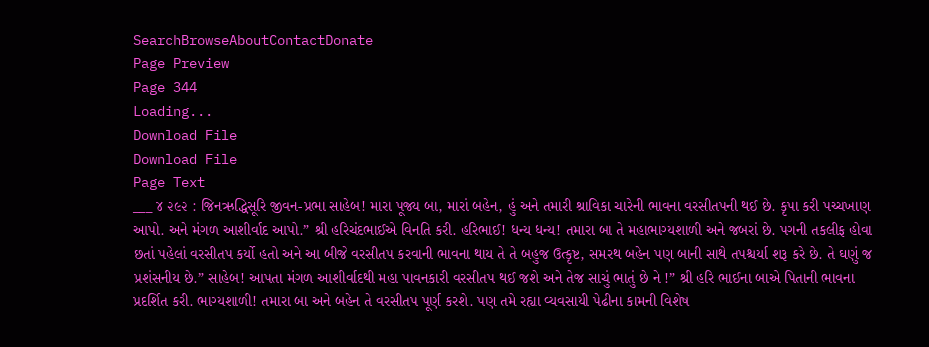SearchBrowseAboutContactDonate
Page Preview
Page 344
Loading...
Download File
Download File
Page Text
___ ૪ ૨૯૨ : જિનઋદ્ધિસૂરિ જીવન-પ્રભા સાહેબ! મારા પૂજ્ય બા, મારાં બહેન, હું અને તમારી શ્રાવિકા ચારેની ભાવના વરસીતપની થઈ છે. કૃપા કરી પચ્ચખાણ આપો. અને મંગળ આશીર્વાદ આપો.” શ્રી હરિચંદભાઈએ વિનતિ કરી. હરિભાઈ! ધન્ય ધન્ય! તમારા બા તે મહાભાગ્યશાળી અને જબરાં છે. પગની તકલીફ હોવા છતાં પહેલાં વરસીતપ કર્યો હતો અને આ બીજે વરસીતપ કરવાની ભાવના થાય તે તે બહુજ ઉત્કૃષ્ટ, સમરથ બહેન પણ બાની સાથે તપશ્ચર્યા શરૂ કરે છે. તે ઘણું જ પ્રશંસનીય છે.” સાહેબ! આપતા મંગળ આશીર્વાદથી મહા પાવનકારી વરસીતપ થઈ જશે અને તેજ સાચું ભાતું છે ને !” શ્રી હરિ ભાઈના બાએ પિતાની ભાવના પ્રદર્શિત કરી. ભાગ્યશાળી! તમારા બા અને બહેન તે વરસીતપ પૂર્ણ કરશે. પણ તમે રહ્યા વ્યવસાયી પેઢીના કામની વિશેષ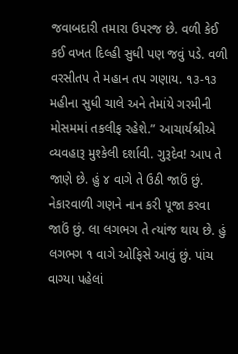જવાબદારી તમારા ઉપરજ છે. વળી કેઈ કઈ વખત દિલ્હી સુધી પણ જવું પડે. વળી વરસીતપ તે મહાન તપ ગણાય. ૧૩-૧૩ મહીના સુધી ચાલે અને તેમાંયે ગરમીની મોસમમાં તકલીફ રહેશે.” આચાર્યશ્રીએ વ્યવહારૂ મુશ્કેલી દર્શાવી. ગુરૂદેવ! આપ તે જાણે છે. હું ૪ વાગે તે ઉઠી જાઉં છું. નેકારવાળી ગણને નાન કરી પૂજા કરવા જાઉં છું. લા લગભગ તે ત્યાંજ થાય છે. હું લગભગ ૧ વાગે ઓફિસે આવું છું. પાંચ વાગ્યા પહેલાં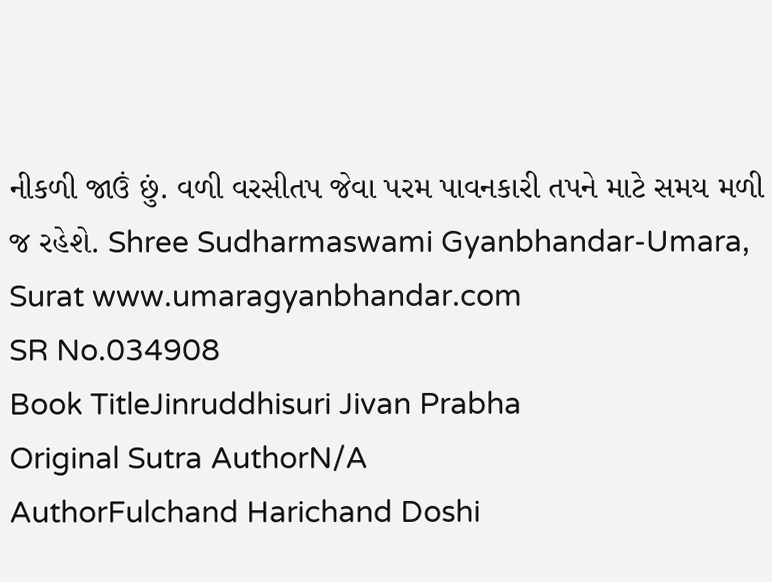નીકળી જાઉં છું. વળી વરસીતપ જેવા પરમ પાવનકારી તપને માટે સમય મળી જ રહેશે. Shree Sudharmaswami Gyanbhandar-Umara, Surat www.umaragyanbhandar.com
SR No.034908
Book TitleJinruddhisuri Jivan Prabha
Original Sutra AuthorN/A
AuthorFulchand Harichand Doshi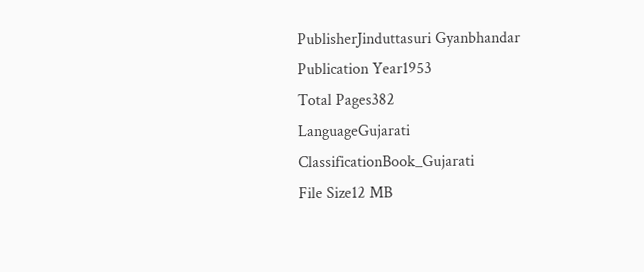PublisherJinduttasuri Gyanbhandar
Publication Year1953
Total Pages382
LanguageGujarati
ClassificationBook_Gujarati
File Size12 MB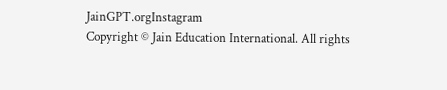JainGPT.orgInstagram
Copyright © Jain Education International. All rights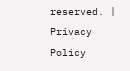reserved. | Privacy Policy